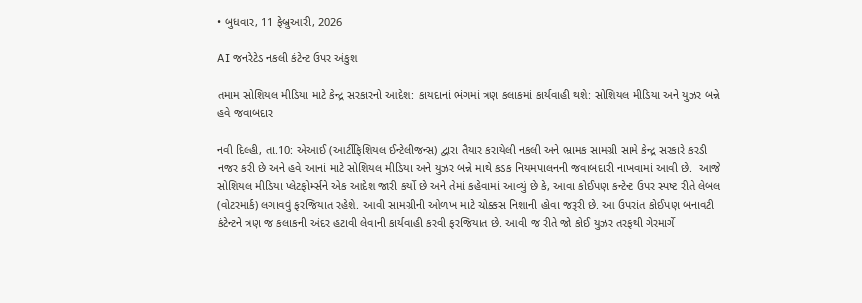• બુધવાર, 11 ફેબ્રુઆરી, 2026

AI જનરેટેડ નકલી કંટેન્ટ ઉપર અંકુશ

તમામ સોશિયલ મીડિયા માટે કેન્દ્ર સરકારનો આદેશ: કાયદાનાં ભંગમાં ત્રણ કલાકમાં કાર્યવાહી થશે: સોશિયલ મીડિયા અને યુઝર બન્ને હવે જવાબદાર

નવી દિલ્હી, તા.10: એઆઈ (આર્ટીફિશિયલ ઈન્ટેલીજન્સ) દ્વારા તૈયાર કરાયેલી નકલી અને ભ્રામક સામગ્રી સામે કેન્દ્ર સરકારે કરડી નજર કરી છે અને હવે આનાં માટે સોશિયલ મીડિયા અને યુઝર બન્ને માથે કડક નિયમપાલનની જવાબદારી નાખવામાં આવી છે.  આજે સોશિયલ મીડિયા પ્લેટફોર્મ્સને એક આદેશ જારી કર્યો છે અને તેમાં કહેવામાં આવ્યું છે કે, આવા કોઈપણ કન્ટેન્ટ ઉપર સ્પષ્ટ રીતે લેબલ (વોટરમાર્ક) લગાવવું ફરજિયાત રહેશે. આવી સામગ્રીની ઓળખ માટે ચોક્કસ નિશાની હોવા જરૂરી છે. આ ઉપરાંત કોઈપણ બનાવટી કંટેન્ટને ત્રણ જ કલાકની અંદર હટાવી લેવાની કાર્યવાહી કરવી ફરજિયાત છે. આવી જ રીતે જો કોઈ યુઝર તરફથી ગેરમાર્ગે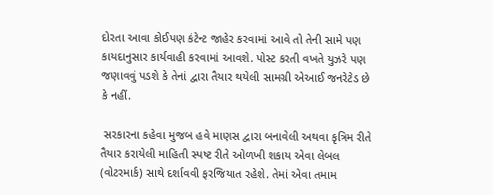દોરતા આવા કોઈપણ કંટેન્ટ જાહેર કરવામાં આવે તો તેની સામે પણ કાયદાનુસાર કાર્યવાહી કરવામાં આવશે. પોસ્ટ કરતી વખતે યુઝરે પણ જણાવવું પડશે કે તેનાં દ્વારા તૈયાર થયેલી સામગ્રી એઆઈ જનરેટેડ છે કે નહીં.

 સરકારના કહેવા મુજબ હવે માણસ દ્વારા બનાવેલી અથવા કૃત્રિમ રીતે તૈયાર કરાયેલી માહિતી સ્પષ્ટ રીતે ઓળખી શકાય એવા લેબલ (વોટરમાર્ક) સાથે દર્શાવવી ફરજિયાત રહેશે. તેમાં એવા તમામ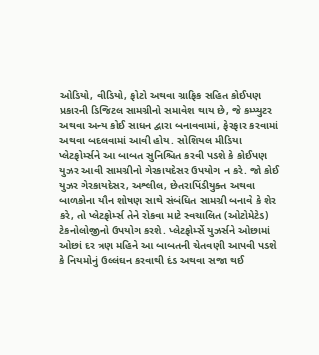ઓડિયો, વીડિયો, ફોટો અથવા ગ્રાફિક સહિત કોઈપણ પ્રકારની ડિજિટલ સામગ્રીનો સમાવેશ થાય છે, જે કમ્પ્યુટર અથવા અન્ય કોઈ સાધન દ્વારા બનાવવામાં, ફેરફાર કરવામાં અથવા બદલવામાં આવી હોય. સોશિયલ મીડિયા પ્લેટફોર્મ્સને આ બાબત સુનિશ્ચિત કરવી પડશે કે કોઈપણ યુઝર આવી સામગ્રીનો ગેરકાયદેસર ઉપયોગ ન કરે. જો કોઈ યુઝર ગેરકાયદેસર, અશ્લીલ, છેતરાપિંડીયુક્ત અથવા બાળકોના યૌન શોષણ સાથે સંબંધિત સામગ્રી બનાવે કે શેર કરે, તો પ્લેટફોર્મ્સ તેને રોકવા માટે સ્વચાલિત (ઓટોમેટેડ) ટેકનોલોજીનો ઉપયોગ કરશે. પ્લેટફોર્મ્સે યુઝર્સને ઓછામાં ઓછાં દર ત્રણ મહિને આ બાબતની ચેતવણી આપવી પડશે કે નિયમોનું ઉલ્લંઘન કરવાથી દંડ અથવા સજા થઈ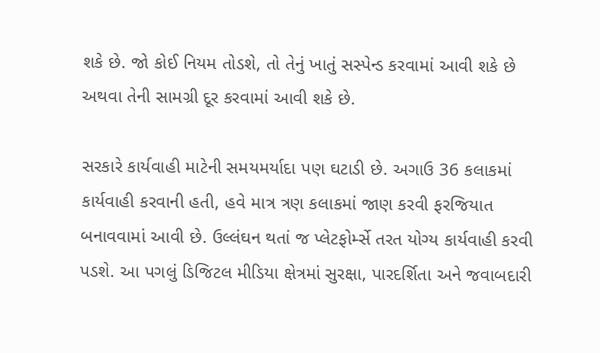શકે છે. જો કોઈ નિયમ તોડશે, તો તેનું ખાતું સસ્પેન્ડ કરવામાં આવી શકે છે અથવા તેની સામગ્રી દૂર કરવામાં આવી શકે છે.

સરકારે કાર્યવાહી માટેની સમયમર્યાદા પણ ઘટાડી છે. અગાઉ 36 કલાકમાં કાર્યવાહી કરવાની હતી, હવે માત્ર ત્રણ કલાકમાં જાણ કરવી ફરજિયાત બનાવવામાં આવી છે. ઉલ્લંઘન થતાં જ પ્લેટફોર્મ્સે તરત યોગ્ય કાર્યવાહી કરવી પડશે. આ પગલું ડિજિટલ મીડિયા ક્ષેત્રમાં સુરક્ષા, પારદર્શિતા અને જવાબદારી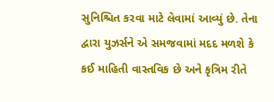સુનિશ્ચિત કરવા માટે લેવામાં આવ્યું છે. તેના દ્વારા યુઝર્સને એ સમજવામાં મદદ મળશે કે કઈ માહિતી વાસ્તવિક છે અને કૃત્રિમ રીતે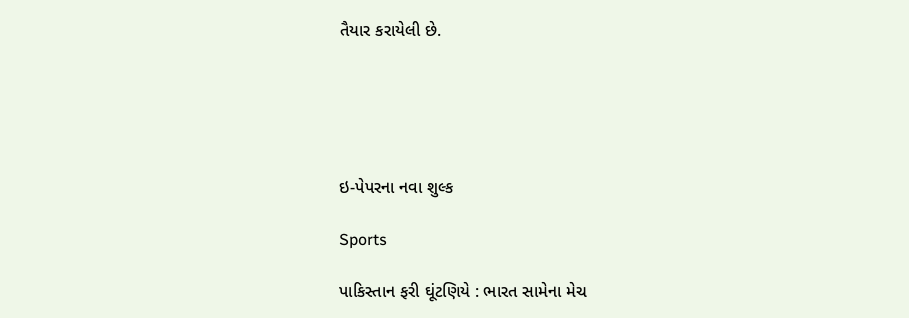તૈયાર કરાયેલી છે.





ઇ-પેપરના નવા શુલ્ક

Sports

પાકિસ્તાન ફરી ઘૂંટણિયે : ભારત સામેના મેચ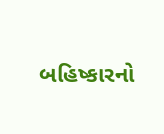બહિષ્કારનો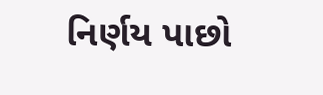નિર્ણય પાછો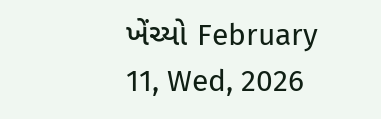ખેંચ્યો February 11, Wed, 2026